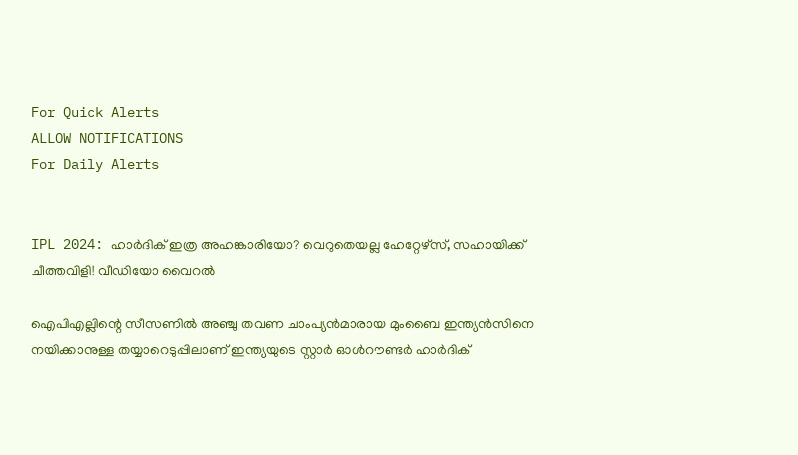For Quick Alerts
ALLOW NOTIFICATIONS
For Daily Alerts


IPL 2024: ഹാര്‍ദിക് ഇത്ര അഹങ്കാരിയോ? വെറുതെയല്ല ഹേറ്റേഴ്‌സ്, സഹായിക്ക് ചീത്തവിളി! വീഡിയോ വൈറല്‍

ഐപിഎല്ലിന്റെ സീസണില്‍ അഞ്ചു തവണ ചാംപ്യന്‍മാരായ മുംബൈ ഇന്ത്യന്‍സിനെ നയിക്കാനുള്ള തയ്യാറെടുപ്പിലാണ് ഇന്ത്യയുടെ സ്റ്റാര്‍ ഓള്‍റൗണ്ടര്‍ ഹാര്‍ദിക്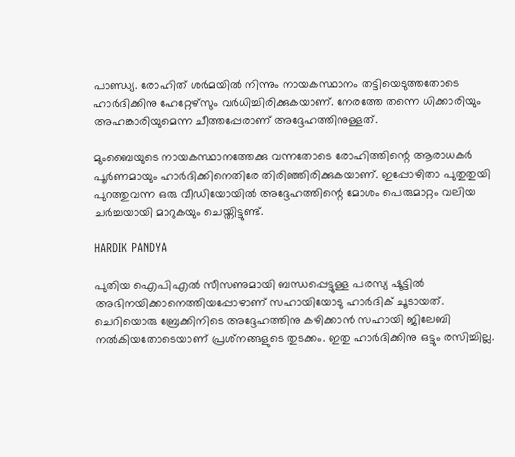പാണ്ഡ്യ. രോഹിത് ശര്‍മയില്‍ നിന്നും നായകസ്ഥാനം തട്ടിയെടുത്തതോടെ ഹാര്‍ദിക്കിനു ഹേറ്റേഴ്‌സും വര്‍ധിച്ചിരിക്കുകയാണ്. നേരത്തേ തന്നെ ധിക്കാരിയും അഹങ്കാരിയുമെന്ന ചീത്തപ്പേരാണ് അദ്ദേഹത്തിനുള്ളത്.

മുംബൈയുടെ നായകസ്ഥാനത്തേക്കു വന്നതോടെ രോഹിത്തിന്റെ ആരാധകര്‍ പൂര്‍ണമായും ഹാര്‍ദിക്കിനെതിരേ തിരിഞ്ഞിരിക്കുകയാണ്. ഇപ്പോഴിതാ പുതുതുയി പുറത്തുവന്ന ഒരു വീഡിയോയില്‍ അദ്ദേഹത്തിന്റെ മോശം പെരുമാറ്റം വലിയ ചര്‍ച്ചയായി മാറുകയും ചെയ്തിട്ടുണ്ട്.

HARDIK PANDYA

പുതിയ ഐപിഎല്‍ സീസണുമായി ബന്ധപ്പെട്ടുള്ള പരസ്യ ഷൂട്ടില്‍ അഭിനയിക്കാനെത്തിയപ്പോഴാണ് സഹായിയോടു ഹാര്‍ദിക് ചൂടായത്. ചെറിയൊരു ബ്രേക്കിനിടെ അദ്ദേഹത്തിനു കഴിക്കാന്‍ സഹായി ജിലേബി നല്‍കിയതോടെയാണ് പ്രശ്‌നങ്ങളുടെ തുടക്കം. ഇതു ഹാര്‍ദിക്കിനു ഒട്ടും രസിച്ചില്ല.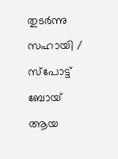തുടര്‍ന്നു സഹായി / സ്‌പോട്ട് ബോയ് ആയ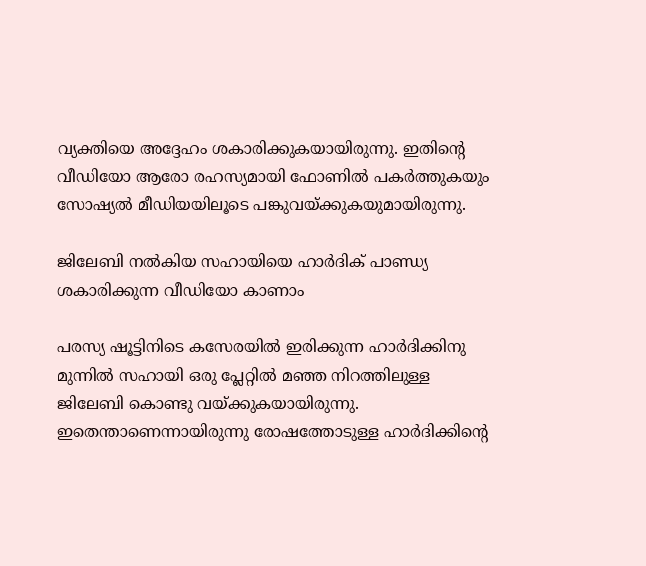വ്യക്തിയെ അദ്ദേഹം ശകാരിക്കുകയായിരുന്നു. ഇതിന്റെ വീഡിയോ ആരോ രഹസ്യമായി ഫോണില്‍ പകര്‍ത്തുകയും സോഷ്യല്‍ മീഡിയയിലൂടെ പങ്കുവയ്ക്കുകയുമായിരുന്നു.

ജിലേബി നല്‍കിയ സഹായിയെ ഹാര്‍ദിക് പാണ്ഡ്യ ശകാരിക്കുന്ന വീഡിയോ കാണാം

പരസ്യ ഷൂട്ടിനിടെ കസേരയില്‍ ഇരിക്കുന്ന ഹാര്‍ദിക്കിനു മുന്നില്‍ സഹായി ഒരു പ്ലേറ്റില്‍ മഞ്ഞ നിറത്തിലുള്ള ജിലേബി കൊണ്ടു വയ്ക്കുകയായിരുന്നു. ഇതെന്താണെന്നായിരുന്നു രോഷത്തോടുള്ള ഹാര്‍ദിക്കിന്റെ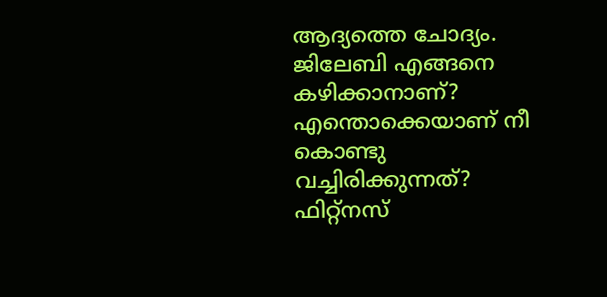ആദ്യത്തെ ചോദ്യം. ജിലേബി എങ്ങനെ കഴിക്കാനാണ്? എന്തൊക്കെയാണ് നീ കൊണ്ടു വച്ചിരിക്കുന്നത്? ഫിറ്റ്‌നസ്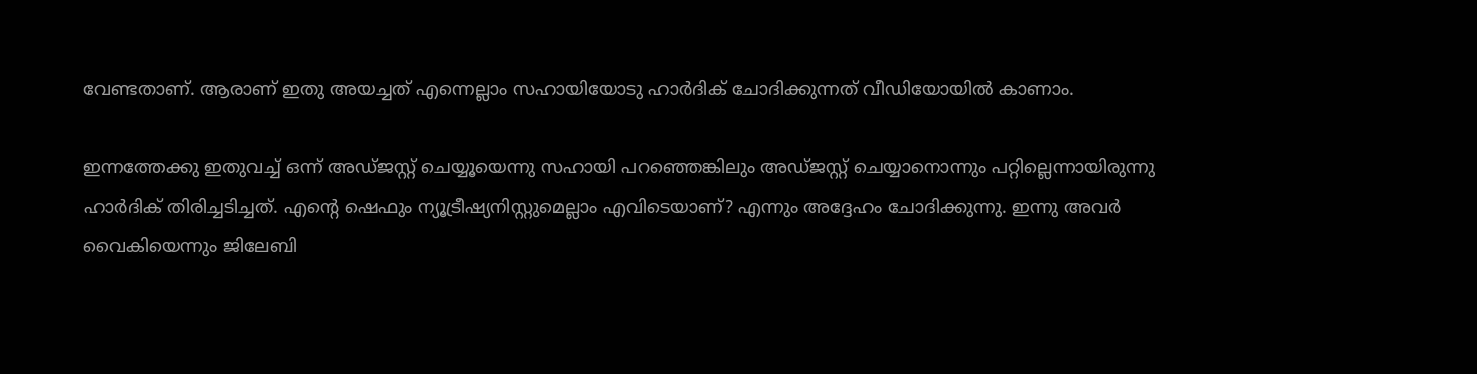വേണ്ടതാണ്. ആരാണ് ഇതു അയച്ചത് എന്നെല്ലാം സഹായിയോടു ഹാര്‍ദിക് ചോദിക്കുന്നത് വീഡിയോയില്‍ കാണാം.

ഇന്നത്തേക്കു ഇതുവച്ച് ഒന്ന് അഡ്ജസ്റ്റ് ചെയ്യൂയെന്നു സഹായി പറഞ്ഞെങ്കിലും അഡ്ജസ്റ്റ് ചെയ്യാനൊന്നും പറ്റില്ലെന്നായിരുന്നു ഹാര്‍ദിക് തിരിച്ചടിച്ചത്. എന്റെ ഷെഫും ന്യൂട്രീഷ്യനിസ്റ്റുമെല്ലാം എവിടെയാണ്? എന്നും അദ്ദേഹം ചോദിക്കുന്നു. ഇന്നു അവര്‍ വൈകിയെന്നും ജിലേബി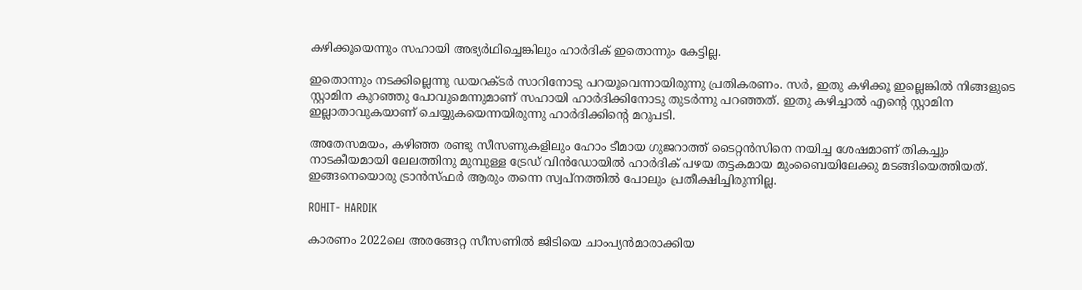കഴിക്കൂയെന്നും സഹായി അഭ്യര്‍ഥിച്ചെങ്കിലും ഹാര്‍ദിക് ഇതൊന്നും കേട്ടില്ല.

ഇതൊന്നും നടക്കില്ലെന്നു ഡയറക്ടര്‍ സാറിനോടു പറയൂവെന്നായിരുന്നു പ്രതികരണം. സര്‍, ഇതു കഴിക്കൂ ഇല്ലെങ്കില്‍ നിങ്ങളുടെ സ്റ്റാമിന കുറഞ്ഞു പോവുമെന്നുമാണ് സഹായി ഹാര്‍ദിക്കിനോടു തുടര്‍ന്നു പറഞ്ഞത്. ഇതു കഴിച്ചാല്‍ എന്റെ സ്റ്റാമിന ഇല്ലാതാവുകയാണ് ചെയ്യുകയെന്നയിരുന്നു ഹാര്‍ദിക്കിന്റെ മറുപടി.

അതേസമയം, കഴിഞ്ഞ രണ്ടു സീസണുകളിലും ഹോം ടീമായ ഗുജറാത്ത് ടൈറ്റന്‍സിനെ നയിച്ച ശേഷമാണ് തികച്ചും നാടകീയമായി ലേലത്തിനു മുമ്പുള്ള ട്രേഡ് വിന്‍ഡോയില്‍ ഹാര്‍ദിക് പഴയ തട്ടകമായ മുംബൈയിലേക്കു മടങ്ങിയെത്തിയത്. ഇങ്ങനെയൊരു ട്രാന്‍സ്ഫര്‍ ആരും തന്നെ സ്വപ്‌നത്തില്‍ പോലും പ്രതീക്ഷിച്ചിരുന്നില്ല.

ROHIT- HARDIK

കാരണം 2022ലെ അരങ്ങേറ്റ സീസണില്‍ ജിടിയെ ചാംപ്യന്‍മാരാക്കിയ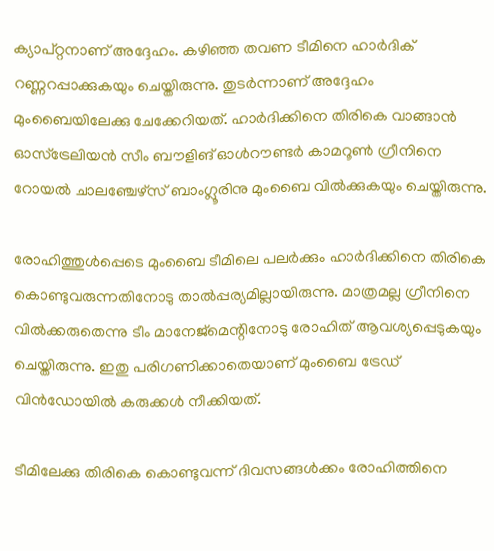ക്യാപ്റ്റനാണ് അദ്ദേഹം. കഴിഞ്ഞ തവണ ടീമിനെ ഹാര്‍ദിക് റണ്ണറപ്പാക്കുകയും ചെയ്തിരുന്നു. തുടര്‍ന്നാണ് അദ്ദേഹം മുംബൈയിലേക്കു ചേക്കേറിയത്. ഹാര്‍ദിക്കിനെ തിരികെ വാങ്ങാന്‍ ഓസ്ട്രേലിയന്‍ സീം ബൗളിങ് ഓള്‍റൗണ്ടര്‍ കാമറൂണ്‍ ഗ്രീനിനെ റോയല്‍ ചാലഞ്ചേഴ്‌സ് ബാംഗ്ലൂരിനു മുംബൈ വില്‍ക്കുകയും ചെയ്തിരുന്നു.

രോഹിത്തുള്‍പ്പെടെ മുംബൈ ടീമിലെ പലര്‍ക്കും ഹാര്‍ദിക്കിനെ തിരികെ കൊണ്ടുവരുന്നതിനോടു താല്‍പ്പര്യമില്ലായിരുന്നു. മാത്രമല്ല ഗ്രീനിനെ വില്‍ക്കരുതെന്നു ടീം മാനേജ്‌മെന്റിനോടു രോഹിത് ആവശ്യപ്പെടുകയും ചെയ്തിരുന്നു. ഇതു പരിഗണിക്കാതെയാണ് മുംബൈ ട്രേഡ് വിന്‍ഡോയില്‍ കരുക്കള്‍ നീക്കിയത്.

ടീമിലേക്കു തിരികെ കൊണ്ടുവന്ന് ദിവസങ്ങള്‍ക്കം രോഹിത്തിനെ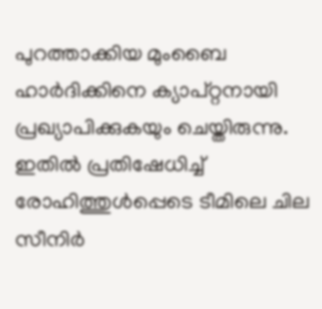പുറത്താക്കിയ മുംബൈ ഹാര്‍ദിക്കിനെ ക്യാപ്റ്റനായി പ്രഖ്യാപിക്കുകയും ചെയ്തിരുന്നു. ഇതില്‍ പ്രതിഷേധിച്ച് രോഹിത്തുള്‍പ്പെടെ ടീമിലെ ചില സീനിര്‍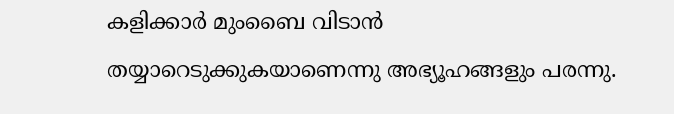കളിക്കാര്‍ മുംബൈ വിടാന്‍ തയ്യാറെടുക്കുകയാണെന്നു അഭ്യൂഹങ്ങളും പരന്നു.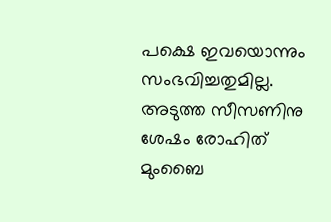പക്ഷെ ഇവയൊന്നും സംഭവിച്ചതുമില്ല. അടുത്ത സീസണിനു ശേഷം രോഹിത് മുംബൈ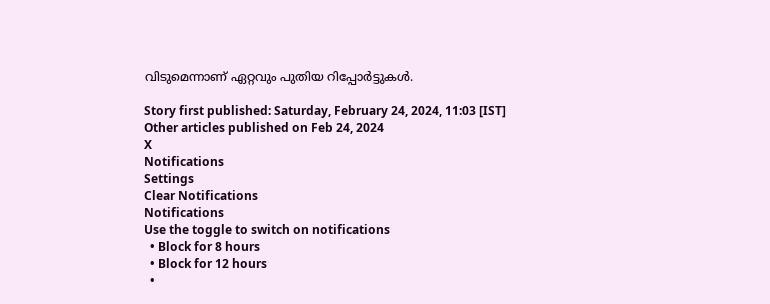വിടുമെന്നാണ് ഏറ്റവും പുതിയ റിപ്പോര്‍ട്ടുകള്‍.

Story first published: Saturday, February 24, 2024, 11:03 [IST]
Other articles published on Feb 24, 2024
X
Notifications
Settings
Clear Notifications
Notifications
Use the toggle to switch on notifications
  • Block for 8 hours
  • Block for 12 hours
  •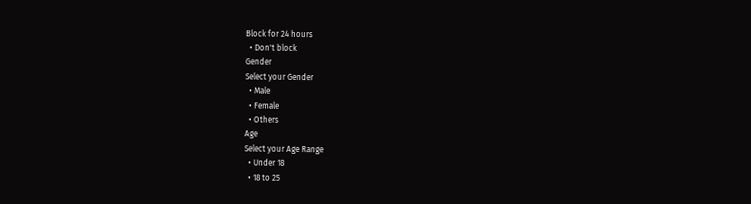Block for 24 hours
  • Don't block
Gender
Select your Gender
  • Male
  • Female
  • Others
Age
Select your Age Range
  • Under 18
  • 18 to 25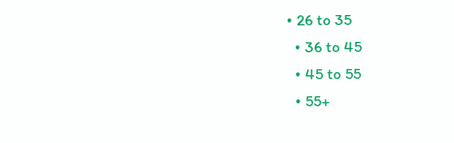• 26 to 35
  • 36 to 45
  • 45 to 55
  • 55+